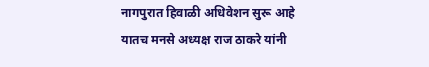नागपुरात हिवाळी अधिवेशन सुरू आहे यातच मनसे अध्यक्ष राज ठाकरे यांनी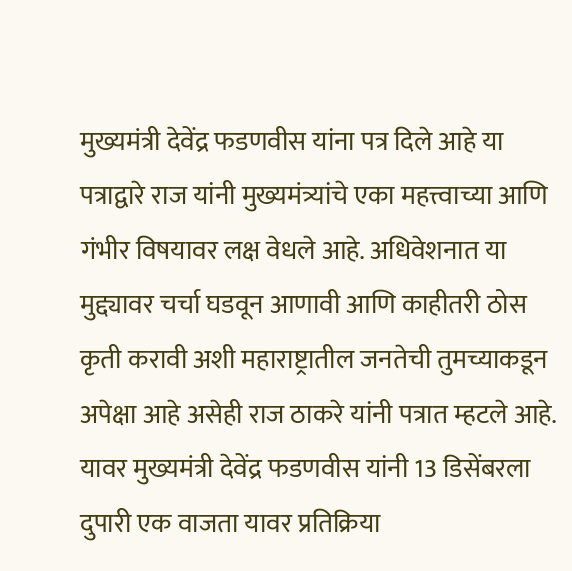मुख्यमंत्री देवेंद्र फडणवीस यांना पत्र दिले आहे या पत्राद्वारे राज यांनी मुख्यमंत्र्यांचे एका महत्त्वाच्या आणि गंभीर विषयावर लक्ष वेधले आहे. अधिवेशनात या मुद्द्यावर चर्चा घडवून आणावी आणि काहीतरी ठोस कृती करावी अशी महाराष्ट्रातील जनतेची तुमच्याकडून अपेक्षा आहे असेही राज ठाकरे यांनी पत्रात म्हटले आहे. यावर मुख्यमंत्री देवेंद्र फडणवीस यांनी 13 डिसेंबरला दुपारी एक वाजता यावर प्रतिक्रिया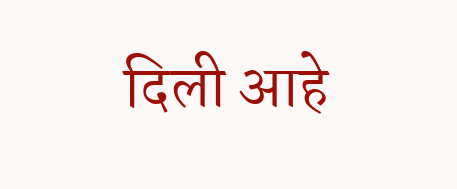दिली आहे